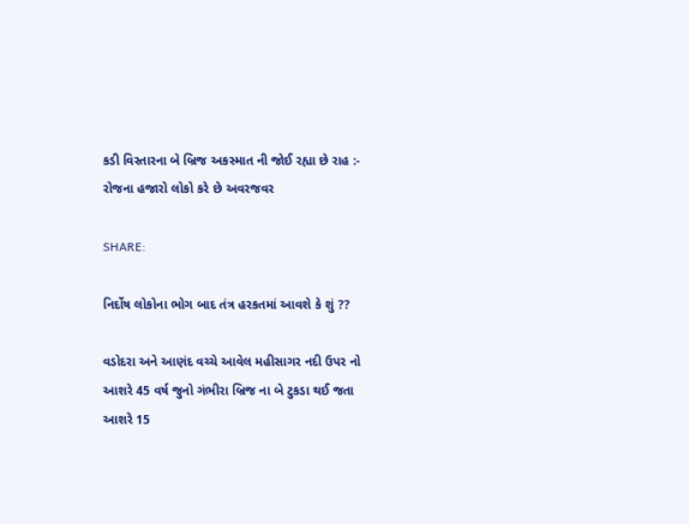કડી વિસ્તારના બે બ્રિજ અકસ્માત ની જોઈ રહ્યા છે રાહ :- રોજના હજારો લોકો કરે છે અવરજવર

SHARE:

નિર્દોષ લોકોના ભોગ બાદ તંત્ર હરકતમાં આવશે કે શું ??

વડોદરા અને આણંદ વચ્ચે આવેલ મહીસાગર નદી ઉપર નો આશરે 45 વર્ષ જુનો ગંભીરા બ્રિજ ના બે ટુકડા થઈ જતા આશરે 15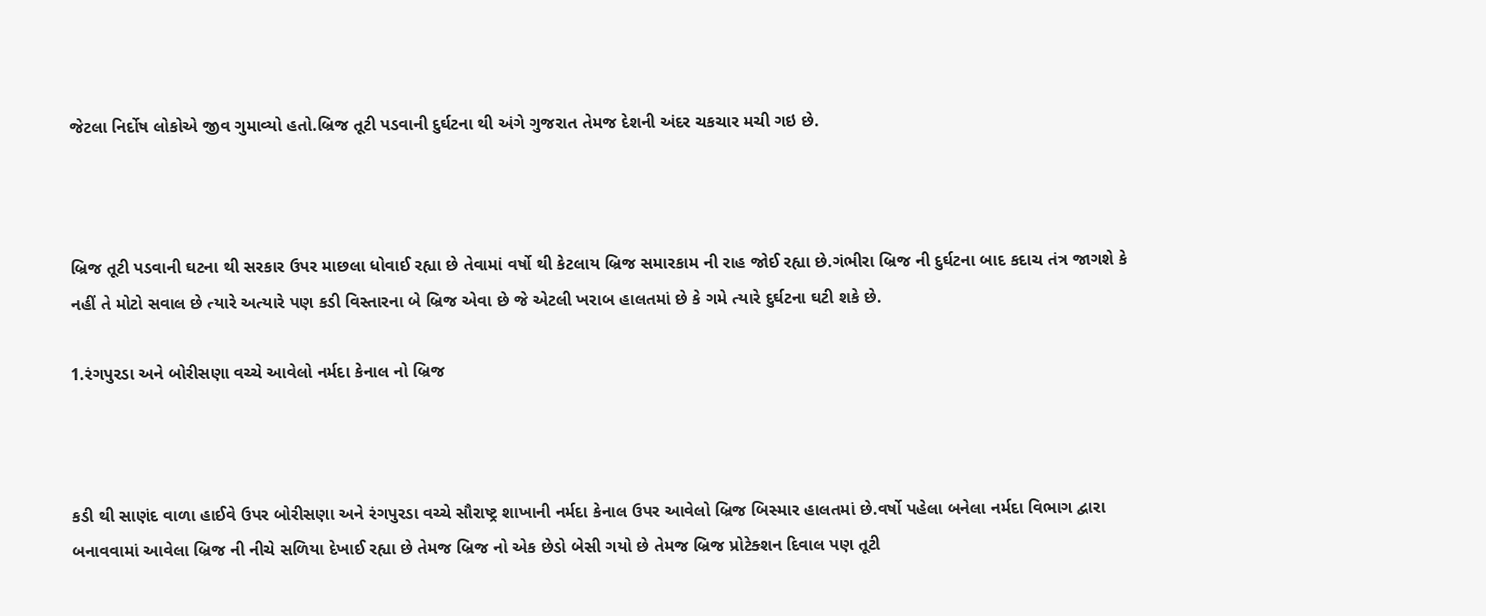જેટલા નિર્દોષ લોકોએ જીવ ગુમાવ્યો હતો.બ્રિજ તૂટી પડવાની દુર્ઘટના થી અંગે ગુજરાત તેમજ દેશની અંદર ચકચાર મચી ગઇ છે.



બ્રિજ તૂટી પડવાની ઘટના થી સરકાર ઉપર માછલા ધોવાઈ રહ્યા છે તેવામાં વર્ષો થી કેટલાય બ્રિજ સમારકામ ની રાહ જોઈ રહ્યા છે.ગંભીરા બ્રિજ ની દુર્ઘટના બાદ કદાચ તંત્ર જાગશે કે નહીં તે મોટો સવાલ છે ત્યારે અત્યારે પણ કડી વિસ્તારના બે બ્રિજ એવા છે જે એટલી ખરાબ હાલતમાં છે કે ગમે ત્યારે દુર્ઘટના ઘટી શકે છે.

1.રંગપુરડા અને બોરીસણા વચ્ચે આવેલો નર્મદા કેનાલ નો બ્રિજ



કડી થી સાણંદ વાળા હાઈવે ઉપર બોરીસણા અને રંગપુરડા વચ્ચે સૌરાષ્ટ્ર શાખાની નર્મદા કેનાલ ઉપર આવેલો બ્રિજ બિસ્માર હાલતમાં છે.વર્ષો પહેલા બનેલા નર્મદા વિભાગ દ્વારા બનાવવામાં આવેલા બ્રિજ ની નીચે સળિયા દેખાઈ રહ્યા છે તેમજ બ્રિજ નો એક છેડો બેસી ગયો છે તેમજ બ્રિજ પ્રોટેક્શન દિવાલ પણ તૂટી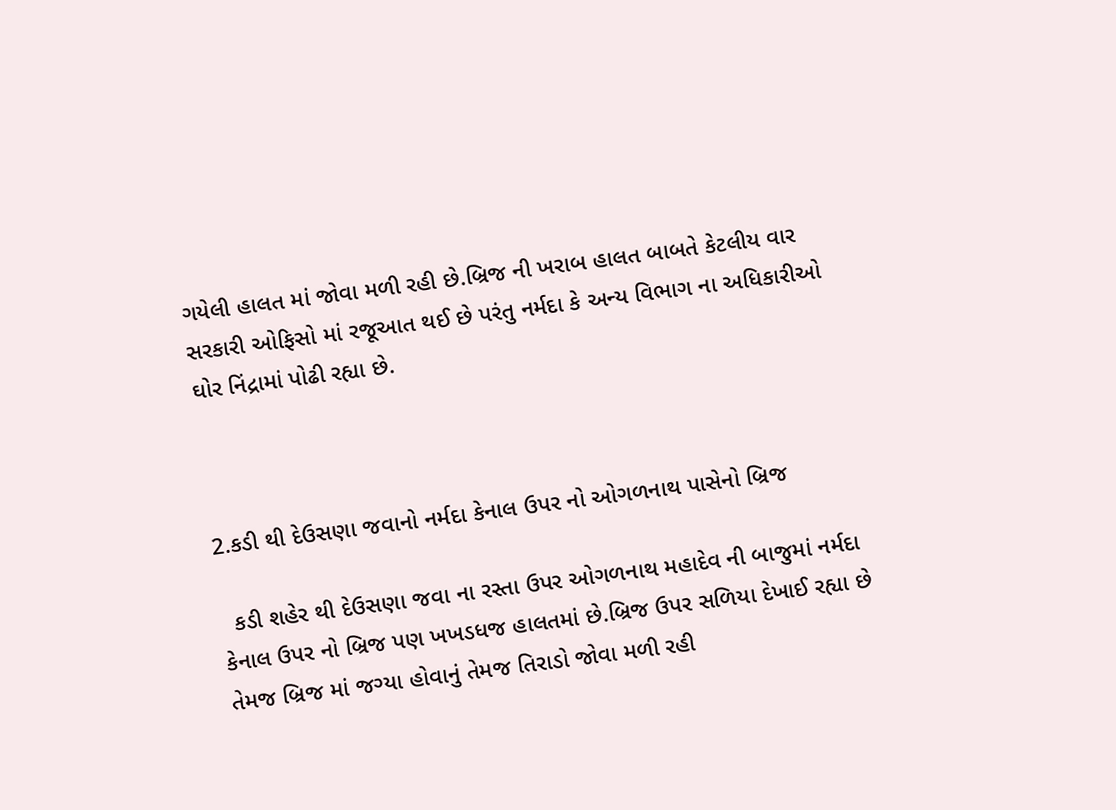ગયેલી હાલત માં જોવા મળી રહી છે.બ્રિજ ની ખરાબ હાલત બાબતે કેટલીય વાર સરકારી ઓફિસો માં રજૂઆત થઈ છે પરંતુ નર્મદા કે અન્ય વિભાગ ના અધિકારીઓ ઘોર નિંદ્રામાં પોઢી રહ્યા છે.



2.કડી થી દેઉસણા જવાનો નર્મદા કેનાલ ઉપર નો ઓગળનાથ પાસેનો બ્રિજ

  કડી શહેર થી દેઉસણા જવા ના રસ્તા ઉપર ઓગળનાથ મહાદેવ ની બાજુમાં નર્મદા કેનાલ ઉપર નો બ્રિજ પણ ખખડધજ હાલતમાં છે.બ્રિજ ઉપર સળિયા દેખાઈ રહ્યા છે તેમજ બ્રિજ માં જગ્યા હોવાનું તેમજ તિરાડો જોવા મળી રહી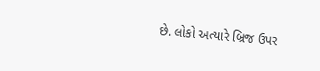છે. લોકો અત્યારે બ્રિજ ઉપર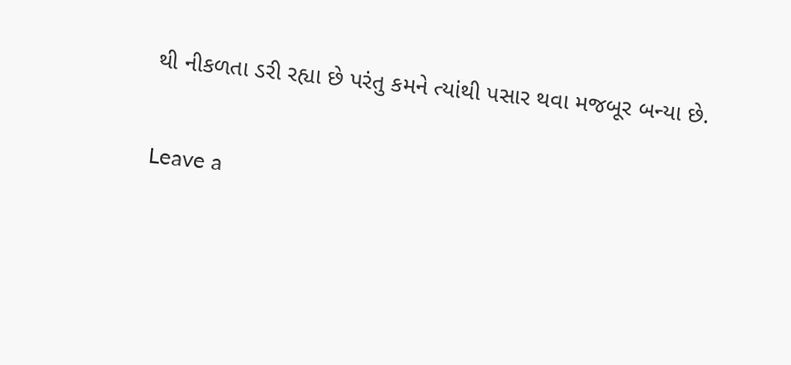થી નીકળતા ડરી રહ્યા છે પરંતુ કમને ત્યાંથી પસાર થવા મજબૂર બન્યા છે.

Leave a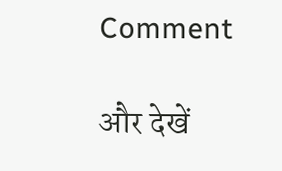Comment

और देखें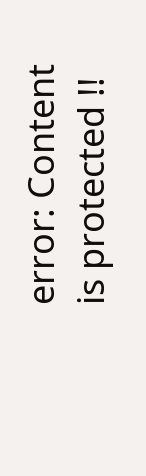error: Content is protected !!